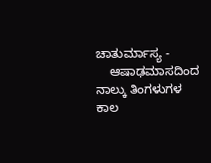ಚಾತುರ್ಮಾಸ್ಯ -
    ಆಷಾಢಮಾಸದಿಂದ ನಾಲ್ಕು ತಿಂಗಳುಗಳ ಕಾಲ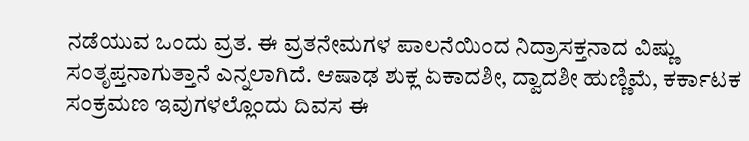ನಡೆಯುವ ಒಂದು ವ್ರತ. ಈ ವ್ರತನೇಮಗಳ ಪಾಲನೆಯಿಂದ ನಿದ್ರಾಸಕ್ತನಾದ ವಿಷ್ಣು ಸಂತೃಪ್ತನಾಗುತ್ತಾನೆ ಎನ್ನಲಾಗಿದೆ. ಆಷಾಢ ಶುಕ್ಲ ಏಕಾದಶೀ, ದ್ವಾದಶೀ ಹುಣ್ಣಿಮೆ, ಕರ್ಕಾಟಕ ಸಂಕ್ರಮಣ ಇವುಗಳಲ್ಲೊಂದು ದಿವಸ ಈ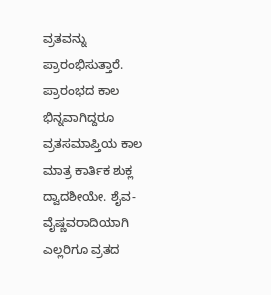ವ್ರತವನ್ನು ಪ್ರಾರಂಭಿಸುತ್ತಾರೆ. ಪ್ರಾರಂಭದ ಕಾಲ ಭಿನ್ನವಾಗಿದ್ದರೂ ವ್ರತಸಮಾಪ್ತಿಯ ಕಾಲ ಮಾತ್ರ ಕಾರ್ತಿಕ ಶುಕ್ಲ ದ್ವಾದಶೀಯೇ. ಶೈವ-ವೈಷ್ಣವರಾದಿಯಾಗಿ ಎಲ್ಲರಿಗೂ ವ್ರತದ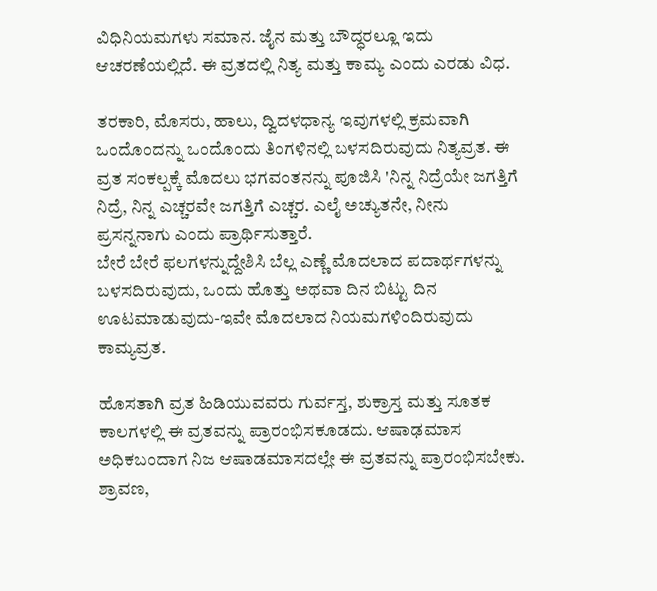ವಿಧಿನಿಯಮಗಳು ಸಮಾನ. ಜೈನ ಮತ್ತು ಬೌದ್ಧರಲ್ಲೂ ಇದು ಆಚರಣೆಯಲ್ಲಿದೆ. ಈ ವ್ರತದಲ್ಲಿ ನಿತ್ಯ ಮತ್ತು ಕಾಮ್ಯ ಎಂದು ಎರಡು ವಿಧ.

ತರಕಾರಿ, ಮೊಸರು, ಹಾಲು, ದ್ವಿದಳಧಾನ್ಯ ಇವುಗಳಲ್ಲಿ ಕ್ರಮವಾಗಿ ಒಂದೊಂದನ್ನು ಒಂದೊಂದು ತಿಂಗಳಿನಲ್ಲಿ ಬಳಸದಿರುವುದು ನಿತ್ಯವ್ರತ. ಈ ವ್ರತ ಸಂಕಲ್ಪಕ್ಕೆ ಮೊದಲು ಭಗವಂತನನ್ನು ಪೂಜಿಸಿ 'ನಿನ್ನ ನಿದ್ರೆಯೇ ಜಗತ್ತಿಗೆ ನಿದ್ರೆ, ನಿನ್ನ ಎಚ್ಚರವೇ ಜಗತ್ತಿಗೆ ಎಚ್ಚರ. ಎಲೈ ಅಚ್ಯುತನೇ, ನೀನು ಪ್ರಸನ್ನನಾಗು ಎಂದು ಪ್ರಾರ್ಥಿಸುತ್ತಾರೆ.
ಬೇರೆ ಬೇರೆ ಫಲಗಳನ್ನುದ್ದೇಶಿಸಿ ಬೆಲ್ಲ ಎಣ್ಣೆ ಮೊದಲಾದ ಪದಾರ್ಥಗಳನ್ನು ಬಳಸದಿರುವುದು, ಒಂದು ಹೊತ್ತು ಅಥವಾ ದಿನ ಬಿಟ್ಟು ದಿನ ಊಟಮಾಡುವುದು-ಇವೇ ಮೊದಲಾದ ನಿಯಮಗಳಿಂದಿರುವುದು ಕಾಮ್ಯವ್ರತ.

ಹೊಸತಾಗಿ ವ್ರತ ಹಿಡಿಯುವವರು ಗುರ್ವಸ್ತ, ಶುಕ್ರಾಸ್ತ ಮತ್ತು ಸೂತಕ ಕಾಲಗಳಲ್ಲಿ ಈ ವ್ರತವನ್ನು ಪ್ರಾರಂಭಿಸಕೂಡದು. ಆಷಾಢಮಾಸ ಅಧಿಕಬಂದಾಗ ನಿಜ ಆಷಾಡಮಾಸದಲ್ಲೇ ಈ ವ್ರತವನ್ನು ಪ್ರಾರಂಭಿಸಬೇಕು. ಶ್ರಾವಣ,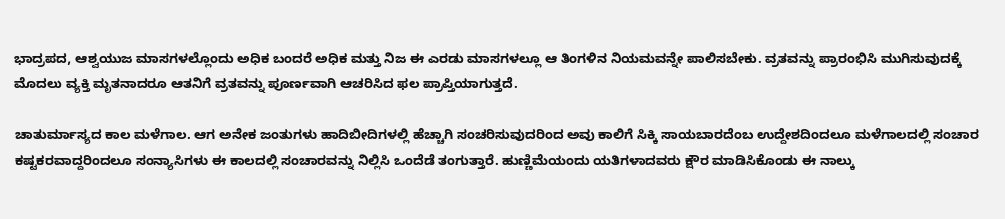ಭಾದ್ರಪದ, ಆಶ್ವಯುಜ ಮಾಸಗಳಲ್ಲೊಂದು ಅಧಿಕ ಬಂದರೆ ಅಧಿಕ ಮತ್ತು ನಿಜ ಈ ಎರಡು ಮಾಸಗಳಲ್ಲೂ ಆ ತಿಂಗಳಿನ ನಿಯಮವನ್ನೇ ಪಾಲಿಸಬೇಕು. ವ್ರತವನ್ನು ಪ್ರಾರಂಭಿಸಿ ಮುಗಿಸುವುದಕ್ಕೆ ಮೊದಲು ವ್ಯಕ್ತಿ ಮೃತನಾದರೂ ಆತನಿಗೆ ವ್ರತವನ್ನು ಪೂರ್ಣವಾಗಿ ಆಚರಿಸಿದ ಫಲ ಪ್ರಾಪ್ತಿಯಾಗುತ್ತದೆ.

ಚಾತುರ್ಮಾಸ್ಯದ ಕಾಲ ಮಳೆಗಾಲ. ಆಗ ಅನೇಕ ಜಂತುಗಳು ಹಾದಿಬೀದಿಗಳಲ್ಲಿ ಹೆಚ್ಚಾಗಿ ಸಂಚರಿಸುವುದರಿಂದ ಅವು ಕಾಲಿಗೆ ಸಿಕ್ಕಿ ಸಾಯಬಾರದೆಂಬ ಉದ್ದೇಶದಿಂದಲೂ ಮಳೆಗಾಲದಲ್ಲಿ ಸಂಚಾರ ಕಷ್ಟಕರವಾದ್ದರಿಂದಲೂ ಸಂನ್ಯಾಸಿಗಳು ಈ ಕಾಲದಲ್ಲಿ ಸಂಚಾರವನ್ನು ನಿಲ್ಲಿಸಿ ಒಂದೆಡೆ ತಂಗುತ್ತಾರೆ. ಹುಣ್ಣಿಮೆಯಂದು ಯತಿಗಳಾದವರು ಕ್ಷೌರ ಮಾಡಿಸಿಕೊಂಡು ಈ ನಾಲ್ಕು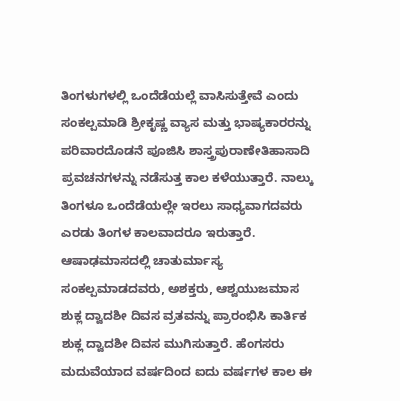ತಿಂಗಳುಗಳಲ್ಲಿ ಒಂದೆಡೆಯಲ್ಲೆ ವಾಸಿಸುತ್ತೇವೆ ಎಂದು ಸಂಕಲ್ಪಮಾಡಿ ಶ್ರೀಕೃಷ್ಣ ವ್ಯಾಸ ಮತ್ತು ಭಾಷ್ಯಕಾರರನ್ನು ಪರಿವಾರದೊಡನೆ ಪೂಜಿಸಿ ಶಾಸ್ತ್ರಪುರಾಣೇತಿಹಾಸಾದಿ ಪ್ರವಚನಗಳನ್ನು ನಡೆಸುತ್ತ ಕಾಲ ಕಳೆಯುತ್ತಾರೆ. ನಾಲ್ಕು ತಿಂಗಳೂ ಒಂದೆಡೆಯಲ್ಲೇ ಇರಲು ಸಾಧ್ಯವಾಗದವರು ಎರಡು ತಿಂಗಳ ಕಾಲವಾದರೂ ಇರುತ್ತಾರೆ. ಆಷಾಢಮಾಸದಲ್ಲಿ ಚಾತುರ್ಮಾಸ್ಯ ಸಂಕಲ್ಪಮಾಡದವರು, ಅಶಕ್ತರು, ಆಶ್ವಯುಜಮಾಸ ಶುಕ್ಲ ದ್ವಾದಶೀ ದಿವಸ ವ್ರತವನ್ನು ಪ್ರಾರಂಭಿಸಿ ಕಾರ್ತಿಕ ಶುಕ್ಲ ದ್ವಾದಶೀ ದಿವಸ ಮುಗಿಸುತ್ತಾರೆ. ಹೆಂಗಸರು ಮದುವೆಯಾದ ವರ್ಷದಿಂದ ಐದು ವರ್ಷಗಳ ಕಾಲ ಈ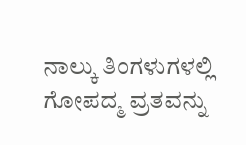ನಾಲ್ಕು ತಿಂಗಳುಗಳಲ್ಲಿ ಗೋಪದ್ಮ ವ್ರತವನ್ನು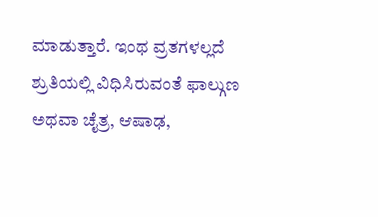ಮಾಡುತ್ತಾರೆ. ಇಂಥ ವ್ರತಗಳಲ್ಲದೆ ಶ್ರುತಿಯಲ್ಲಿ ವಿಧಿಸಿರುವಂತೆ ಫಾಲ್ಗುಣ ಅಥವಾ ಚೈತ್ರ, ಆಷಾಢ,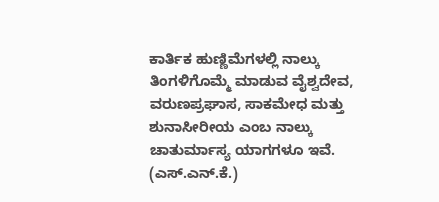ಕಾರ್ತಿಕ ಹುಣ್ಣಿಮೆಗಳಲ್ಲಿ ನಾಲ್ಕು ತಿಂಗಳಿಗೊಮ್ಮೆ ಮಾಡುವ ವೈಶ್ವದೇವ, ವರುಣಪ್ರಘಾಸ, ಸಾಕಮೇಧ ಮತ್ತು ಶುನಾಸೀರೀಯ ಎಂಬ ನಾಲ್ಕು ಚಾತುರ್ಮಾಸ್ಯ ಯಾಗಗಳೂ ಇವೆ.                                    (ಎಸ್.ಎನ್.ಕೆ.)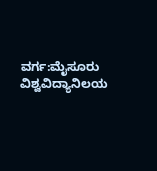ವರ್ಗ:ಮೈಸೂರು ವಿಶ್ವವಿದ್ಯಾನಿಲಯ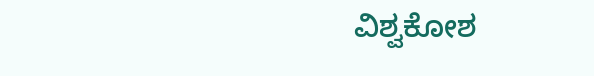ವಿಶ್ವಕೋಶ